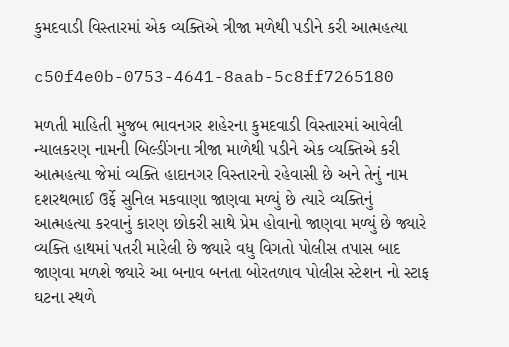કુમદવાડી વિસ્તારમાં એક વ્યક્તિએ ત્રીજા મળેથી પડીને કરી આત્મહત્યા

c50f4e0b-0753-4641-8aab-5c8ff7265180

મળતી માહિતી મુજબ ભાવનગર શહેરના કુમદવાડી વિસ્તારમાં આવેલી ન્યાલકરણ નામની બિલ્ડીંગના ત્રીજા માળેથી પડીને એક વ્યક્તિએ કરી આત્મહત્યા જેમાં વ્યક્તિ હાદાનગર વિસ્તારનો રહેવાસી છે અને તેનું નામ દશરથભાઈ ઉર્ફે સુનિલ મકવાણા જાણવા મળ્યું છે ત્યારે વ્યક્તિનું આત્મહત્યા કરવાનું કારણ છોકરી સાથે પ્રેમ હોવાનો જાણવા મળ્યું છે જ્યારે વ્યક્તિ હાથમાં પતરી મારેલી છે જ્યારે વધુ વિગતો પોલીસ તપાસ બાદ જાણવા મળશે જ્યારે આ બનાવ બનતા બોરતળાવ પોલીસ સ્ટેશન નો સ્ટાફ ઘટના સ્થળે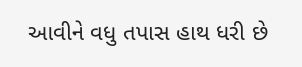આવીને વધુ તપાસ હાથ ધરી છે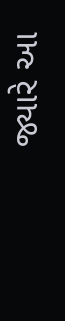જ્યારે આ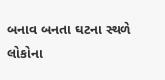બનાવ બનતા ઘટના સ્થળે લોકોના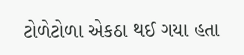ટોળેટોળા એકઠા થઈ ગયા હતા